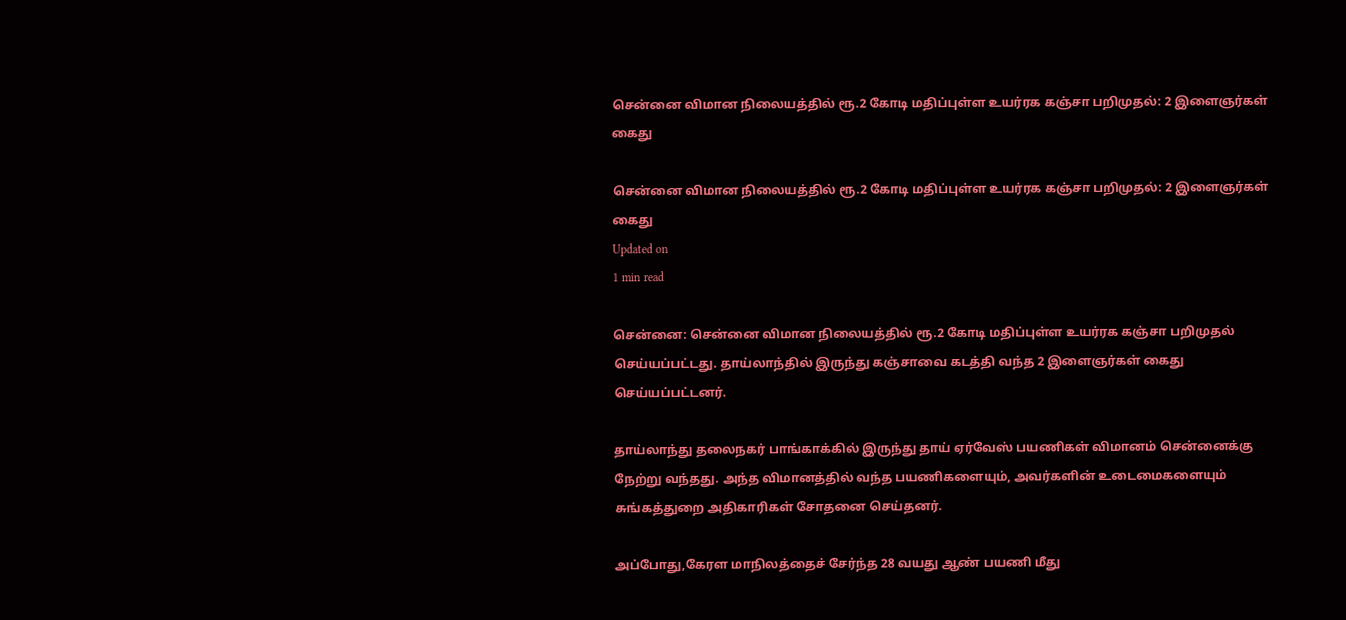சென்னை விமான நிலையத்தில் ரூ.2 கோடி மதிப்புள்ள உயர்ரக கஞ்சா பறிமுதல்: 2 இளைஞர்கள் கைது

சென்னை விமான நிலையத்தில் ரூ.2 கோடி மதிப்புள்ள உயர்ரக கஞ்சா பறிமுதல்: 2 இளைஞர்கள் கைது
Updated on
1 min read

சென்னை: சென்னை விமான நிலையத்தில் ரூ.2 கோடி மதிப்புள்ள உயர்ரக கஞ்சா பறிமுதல் செய்யப்பட்டது. தாய்லாந்தில் இருந்து கஞ்சாவை கடத்தி வந்த 2 இளைஞர்கள் கைது செய்யப்பட்டனர்.

தாய்லாந்து தலைநகர் பாங்காக்கில் இருந்து தாய் ஏர்வேஸ் பயணிகள் விமானம் சென்னைக்கு நேற்று வந்தது. அந்த விமானத்தில் வந்த பயணிகளையும், அவர்களின் உடைமைகளையும் சுங்கத்துறை அதிகாரிகள் சோதனை செய்தனர்.

அப்போது,கேரள மாநிலத்தைச் சேர்ந்த 28 வயது ஆண் பயணி மீது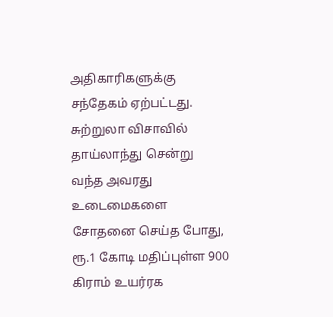அதிகாரிகளுக்கு சந்தேகம் ஏற்பட்டது. சுற்றுலா விசாவில் தாய்லாந்து சென்று வந்த அவரது உடைமைகளை சோதனை செய்த போது, ரூ.1 கோடி மதிப்புள்ள 900 கிராம் உயர்ரக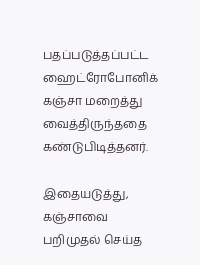பதப்படுத்தப்பட்ட ஹைட்ரோபோனிக் கஞ்சா மறைத்து வைத்திருந்ததை கண்டுபிடித்தனர்.

இதையடுத்து, கஞ்சாவை பறிமுதல் செய்த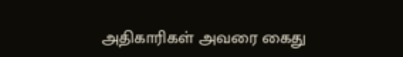அதிகாரிகள் அவரை கைது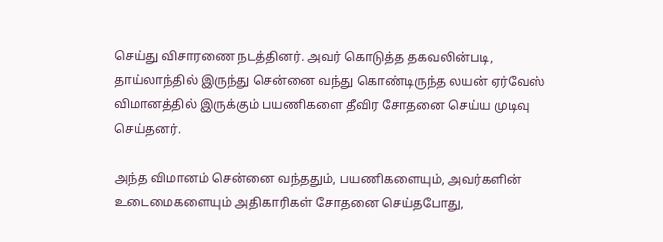செய்து விசாரணை நடத்தினர். அவர் கொடுத்த தகவலின்படி, தாய்லாந்தில் இருந்து சென்னை வந்து கொண்டிருந்த லயன் ஏர்வேஸ் விமானத்தில் இருக்கும் பயணிகளை தீவிர சோதனை செய்ய முடிவு செய்தனர்.

அந்த விமானம் சென்னை வந்ததும், பயணிகளையும், அவர்களின் உடைமைகளையும் அதிகாரிகள் சோதனை செய்தபோது,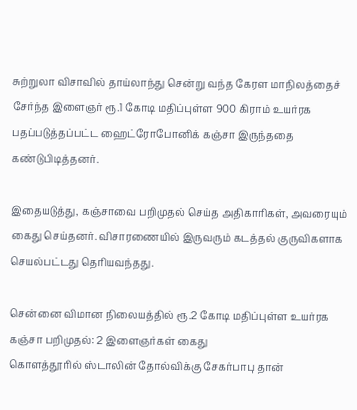சுற்றுலா விசாவில் தாய்லாந்து சென்று வந்த கேரள மாநிலத்தைச் சேர்ந்த இளைஞர் ரூ.1 கோடி மதிப்புள்ள 900 கிராம் உயர்ரக பதப்படுத்தப்பட்ட ஹைட்ரோபோனிக் கஞ்சா இருந்ததை கண்டுபிடித்தனர்.

இதையடுத்து, கஞ்சாவை பறிமுதல் செய்த அதிகாரிகள், அவரையும் கைது செய்தனர். விசாரணையில் இருவரும் கடத்தல் குருவிகளாக செயல்பட்டது தெரியவந்தது.

சென்னை விமான நிலையத்தில் ரூ.2 கோடி மதிப்புள்ள உயர்ரக கஞ்சா பறிமுதல்: 2 இளைஞர்கள் கைது
கொளத்தூரில் ஸ்டாலின் தோல்விக்கு சேகர்பாபு தான்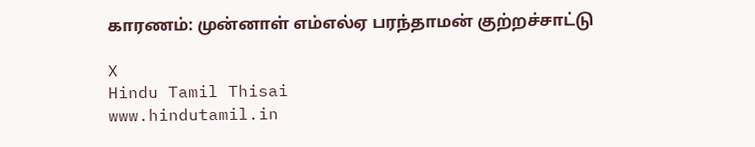காரணம்: முன்னாள் எம்எல்ஏ பரந்தாமன் குற்றச்சாட்டு

X
Hindu Tamil Thisai
www.hindutamil.in